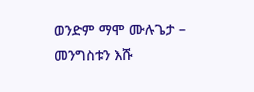ወንድም ማሞ ሙሉጌታ – መንግስቱን እሹ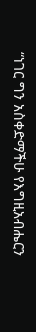“ነገር ግን አስቀድማችሁ የእግዚአብሔርን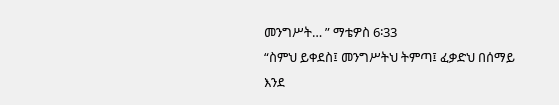መንግሥት… ” ማቴዎስ 6፡33
“ስምህ ይቀደስ፤ መንግሥትህ ትምጣ፤ ፈቃድህ በሰማይ እንደ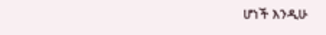ሆነች እንዲሁ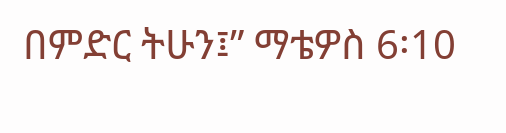በምድር ትሁን፤” ማቴዎስ 6፡10